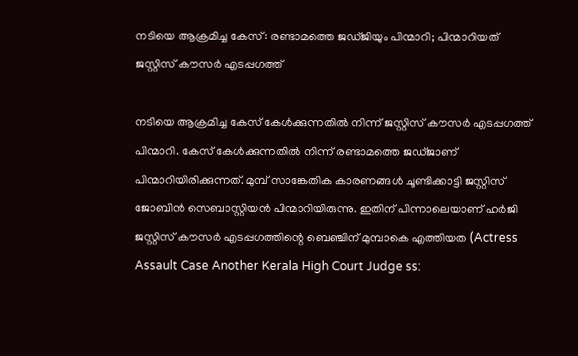നടിയെ ആക്രമിച്ച കേസ്: രണ്ടാമത്തെ ജഡ്ജിയും പിന്മാറി; പിന്മാറിയത് ജസ്റ്റിസ് കൗസര്‍ എടപ്പഗത്ത്

നടിയെ ആക്രമിച്ച കേസ് കേള്‍ക്കുന്നതില്‍ നിന്ന് ജസ്റ്റിസ് കൗസര്‍ എടപ്പഗത്ത് പിന്മാറി. കേസ് കേള്‍ക്കുന്നതില്‍ നിന്ന് രണ്ടാമത്തെ ജഡ്ജാണ് പിന്മാറിയിരിക്കുന്നത്. മുമ്പ് സാങ്കേതിക കാരണങ്ങള്‍ ചൂണ്ടിക്കാട്ടി ജസ്റ്റിസ് ജോബിന്‍ സെബാസ്റ്റിയന്‍ പിന്മാറിയിരുന്നു. ഇതിന് പിന്നാലെയാണ് ഹര്‍ജി ജസ്റ്റിസ് കൗസര്‍ എടപ്പഗത്തിന്റെ ബെഞ്ചിന് മുമ്പാകെ എത്തിയത (Actress Assault Case Another Kerala High Court Judge ss: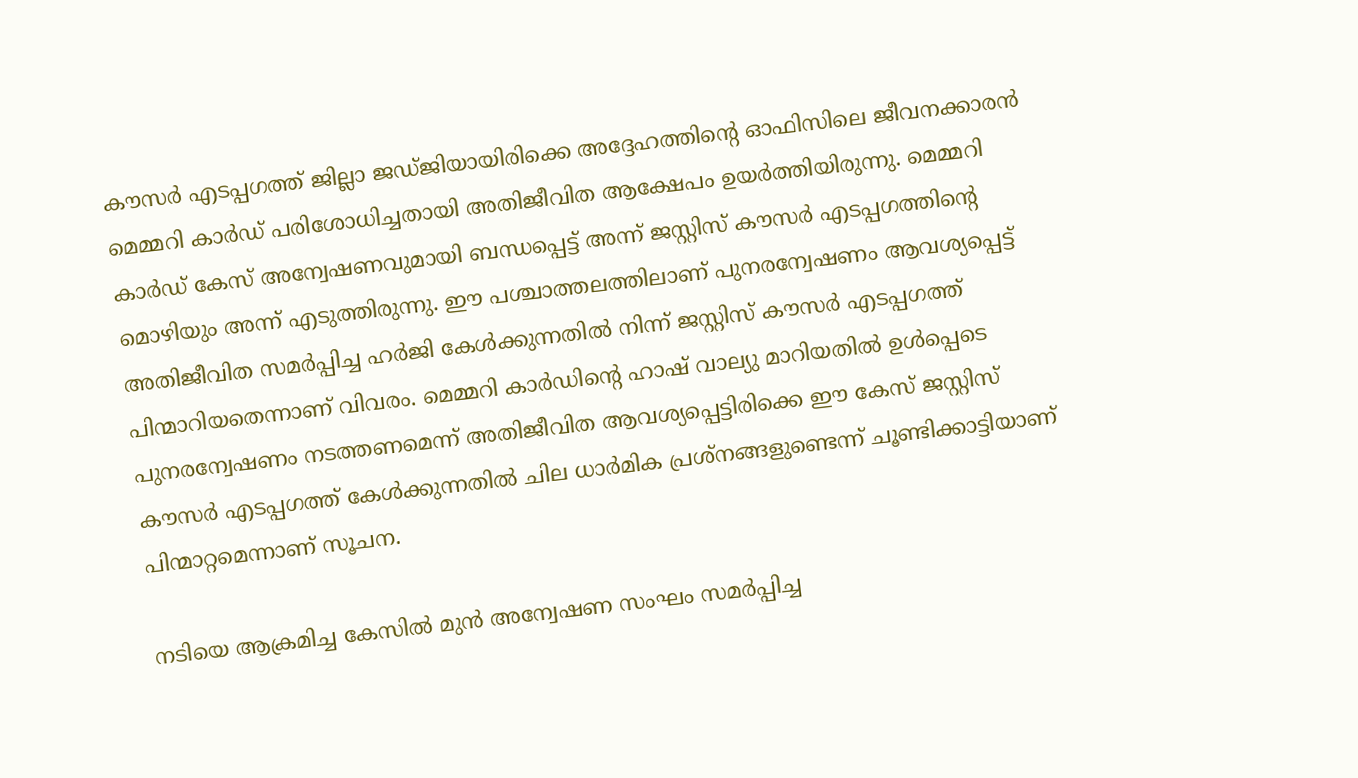കൗസര്‍ എടപ്പഗത്ത് ജില്ലാ ജഡ്ജിയായിരിക്കെ അദ്ദേഹത്തിന്റെ ഓഫിസിലെ ജീവനക്കാരന്‍ മെമ്മറി കാര്‍ഡ് പരിശോധിച്ചതായി അതിജീവിത ആക്ഷേപം ഉയര്‍ത്തിയിരുന്നു. മെമ്മറി കാര്‍ഡ് കേസ് അന്വേഷണവുമായി ബന്ധപ്പെട്ട് അന്ന് ജസ്റ്റിസ് കൗസര്‍ എടപ്പഗത്തിന്റെ മൊഴിയും അന്ന് എടുത്തിരുന്നു. ഈ പശ്ചാത്തലത്തിലാണ് പുനരന്വേഷണം ആവശ്യപ്പെട്ട് അതിജീവിത സമര്‍പ്പിച്ച ഹര്‍ജി കേള്‍ക്കുന്നതില്‍ നിന്ന് ജസ്റ്റിസ് കൗസര്‍ എടപ്പഗത്ത് പിന്മാറിയതെന്നാണ് വിവരം. മെമ്മറി കാര്‍ഡിന്റെ ഹാഷ് വാല്യു മാറിയതില്‍ ഉള്‍പ്പെടെ പുനരന്വേഷണം നടത്തണമെന്ന് അതിജീവിത ആവശ്യപ്പെട്ടിരിക്കെ ഈ കേസ് ജസ്റ്റിസ് കൗസര്‍ എടപ്പഗത്ത് കേള്‍ക്കുന്നതില്‍ ചില ധാര്‍മിക പ്രശ്നങ്ങളുണ്ടെന്ന് ചൂണ്ടിക്കാട്ടിയാണ് പിന്മാറ്റമെന്നാണ് സൂചന.

നടിയെ ആക്രമിച്ച കേസില്‍ മുന്‍ അന്വേഷണ സംഘം സമര്‍പ്പിച്ച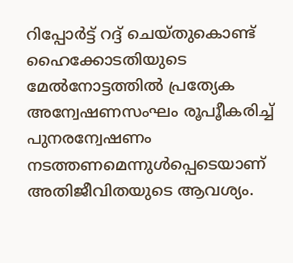റിപ്പോര്‍ട്ട് റദ്ദ് ചെയ്തുകൊണ്ട് ഹൈക്കോടതിയുടെ മേല്‍നോട്ടത്തില്‍ പ്രത്യേക അന്വേഷണസംഘം രൂപൂീകരിച്ച് പുനരന്വേഷണം നടത്തണമെന്നുള്‍പ്പെടെയാണ് അതിജീവിതയുടെ ആവശ്യം.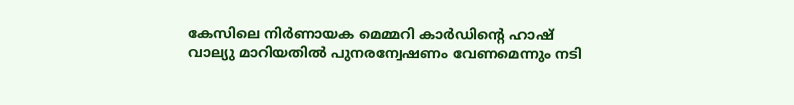കേസിലെ നിര്‍ണായക മെമ്മറി കാര്‍ഡിന്റെ ഹാഷ് വാല്യു മാറിയതില്‍ പുനരന്വേഷണം വേണമെന്നും നടി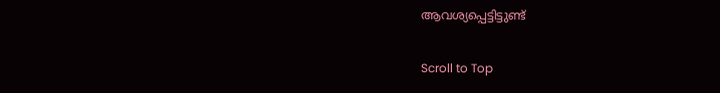ആവശ്യപ്പെട്ടിട്ടുണ്ട്

Scroll to Top